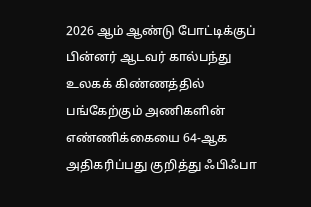2026 ஆம் ஆண்டு போட்டிக்குப் பின்னர் ஆடவர் கால்பந்து உலகக் கிண்ணத்தில் பங்கேற்கும் அணிகளின் எண்ணிக்கையை 64-ஆக அதிகரிப்பது குறித்து ஃபிஃபா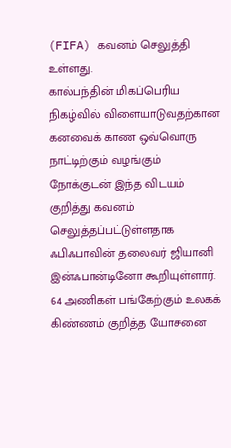(FIFA) கவனம் செலுத்தி உள்ளது.
கால்பந்தின் மிகப்பெரிய நிகழ்வில் விளையாடுவதற்கான கனவைக் காண ஒவ்வொரு நாட்டிற்கும் வழங்கும் நோக்குடன் இந்த விடயம் குறித்து கவனம் செலுத்தப்பட்டுள்ளதாக ஃபிஃபாவின் தலைவர் ஜியானி இன்ஃபான்டினோ கூறியுள்ளார்.
64 அணிகள் பங்கேற்கும் உலகக் கிண்ணம் குறித்த யோசனை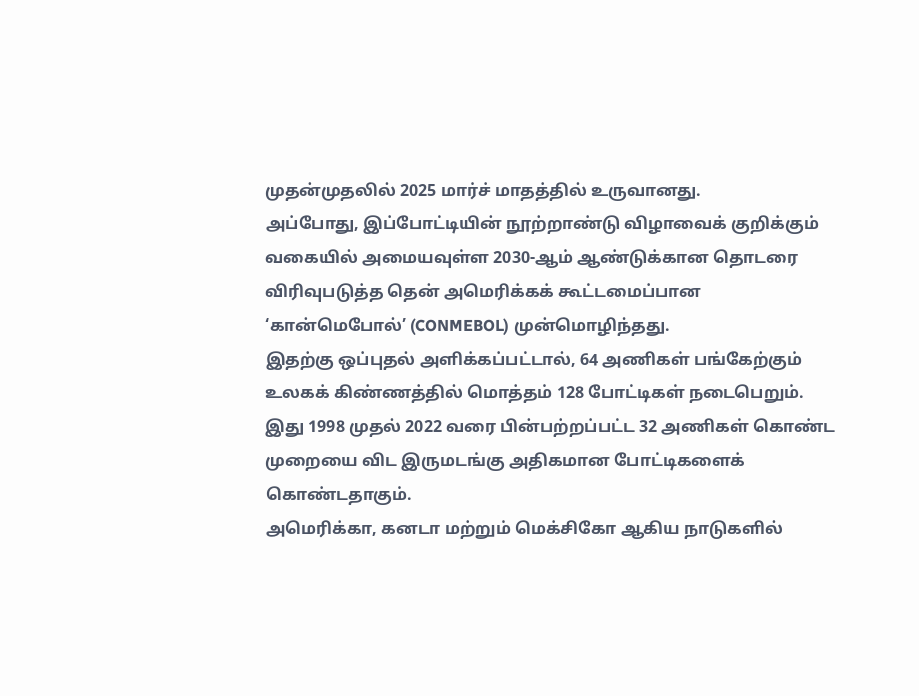முதன்முதலில் 2025 மார்ச் மாதத்தில் உருவானது.
அப்போது, இப்போட்டியின் நூற்றாண்டு விழாவைக் குறிக்கும் வகையில் அமையவுள்ள 2030-ஆம் ஆண்டுக்கான தொடரை விரிவுபடுத்த தென் அமெரிக்கக் கூட்டமைப்பான ‘கான்மெபோல்’ (CONMEBOL) முன்மொழிந்தது.
இதற்கு ஒப்புதல் அளிக்கப்பட்டால், 64 அணிகள் பங்கேற்கும் உலகக் கிண்ணத்தில் மொத்தம் 128 போட்டிகள் நடைபெறும்.
இது 1998 முதல் 2022 வரை பின்பற்றப்பட்ட 32 அணிகள் கொண்ட முறையை விட இருமடங்கு அதிகமான போட்டிகளைக் கொண்டதாகும்.
அமெரிக்கா, கனடா மற்றும் மெக்சிகோ ஆகிய நாடுகளில்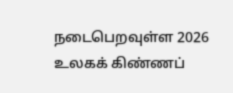நடைபெறவுள்ள 2026 உலகக் கிண்ணப்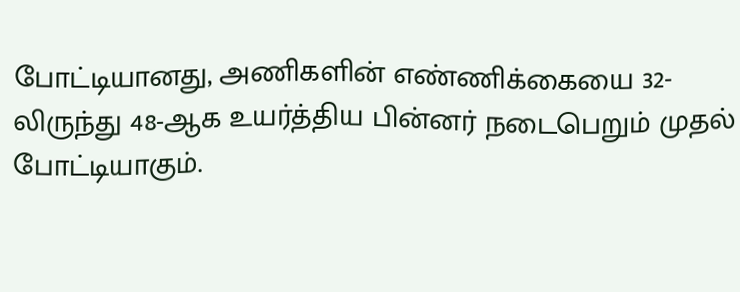போட்டியானது, அணிகளின் எண்ணிக்கையை 32-லிருந்து 48-ஆக உயர்த்திய பின்னர் நடைபெறும் முதல் போட்டியாகும்.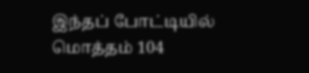இந்தப் போட்டியில் மொத்தம் 104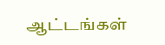ஆட்டங்கள்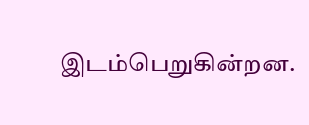இடம்பெறுகின்றன.